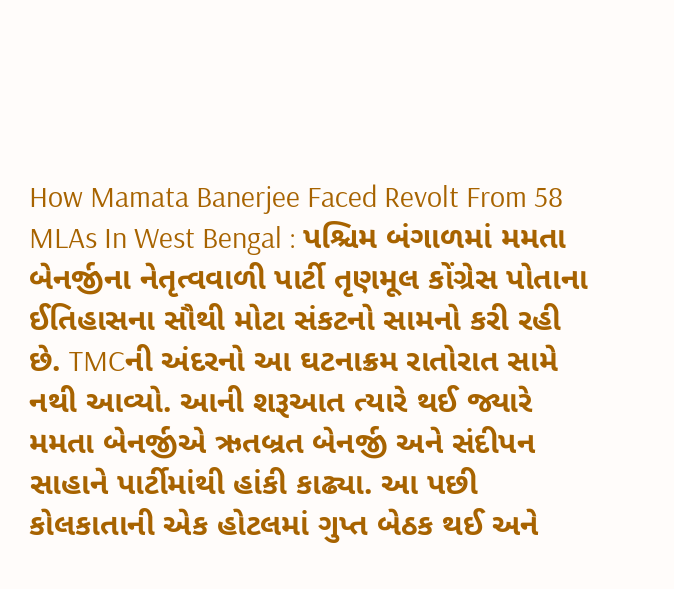How Mamata Banerjee Faced Revolt From 58 MLAs In West Bengal : પશ્ચિમ બંગાળમાં મમતા બેનર્જીના નેતૃત્વવાળી પાર્ટી તૃણમૂલ કોંગ્રેસ પોતાના ઈતિહાસના સૌથી મોટા સંકટનો સામનો કરી રહી છે. TMCની અંદરનો આ ઘટનાક્રમ રાતોરાત સામે નથી આવ્યો. આની શરૂઆત ત્યારે થઈ જ્યારે મમતા બેનર્જીએ ઋતબ્રત બેનર્જી અને સંદીપન સાહાને પાર્ટીમાંથી હાંકી કાઢ્યા. આ પછી કોલકાતાની એક હોટલમાં ગુપ્ત બેઠક થઈ અને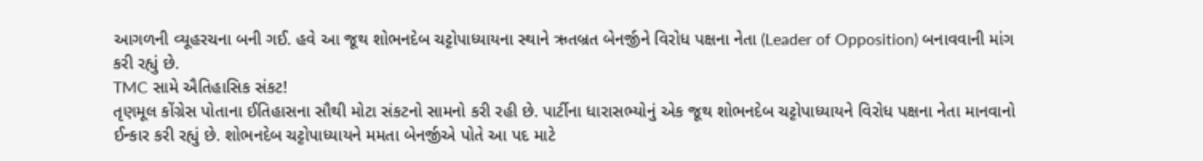આગળની વ્યૂહરચના બની ગઈ. હવે આ જૂથ શોભનદેબ ચટ્ટોપાધ્યાયના સ્થાને ઋતબ્રત બેનર્જીને વિરોધ પક્ષના નેતા (Leader of Opposition) બનાવવાની માંગ કરી રહ્યું છે.
TMC સામે ઐતિહાસિક સંકટ!
તૃણમૂલ કોંગ્રેસ પોતાના ઈતિહાસના સૌથી મોટા સંકટનો સામનો કરી રહી છે. પાર્ટીના ધારાસભ્યોનું એક જૂથ શોભનદેબ ચટ્ટોપાધ્યાયને વિરોધ પક્ષના નેતા માનવાનો ઈન્કાર કરી રહ્યું છે. શોભનદેબ ચટ્ટોપાધ્યાયને મમતા બેનર્જીએ પોતે આ પદ માટે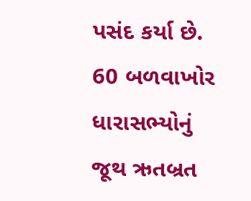પસંદ કર્યા છે. 60 બળવાખોર ધારાસભ્યોનું જૂથ ઋતબ્રત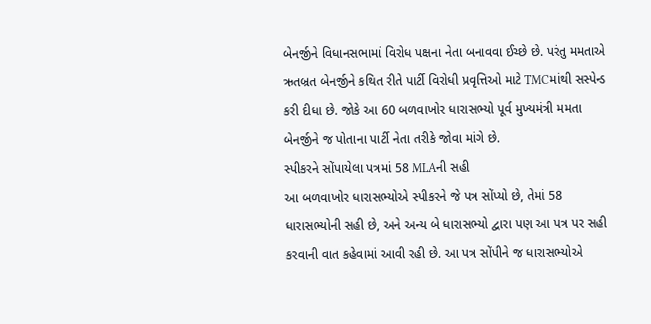બેનર્જીને વિધાનસભામાં વિરોધ પક્ષના નેતા બનાવવા ઈચ્છે છે. પરંતુ મમતાએ ઋતબ્રત બેનર્જીને કથિત રીતે પાર્ટી વિરોધી પ્રવૃત્તિઓ માટે TMCમાંથી સસ્પેન્ડ કરી દીધા છે. જોકે આ 60 બળવાખોર ધારાસભ્યો પૂર્વ મુખ્યમંત્રી મમતા બેનર્જીને જ પોતાના પાર્ટી નેતા તરીકે જોવા માંગે છે.
સ્પીકરને સોંપાયેલા પત્રમાં 58 MLAની સહી
આ બળવાખોર ધારાસભ્યોએ સ્પીકરને જે પત્ર સોંપ્યો છે, તેમાં 58 ધારાસભ્યોની સહી છે, અને અન્ય બે ધારાસભ્યો દ્વારા પણ આ પત્ર પર સહી કરવાની વાત કહેવામાં આવી રહી છે. આ પત્ર સોંપીને જ ધારાસભ્યોએ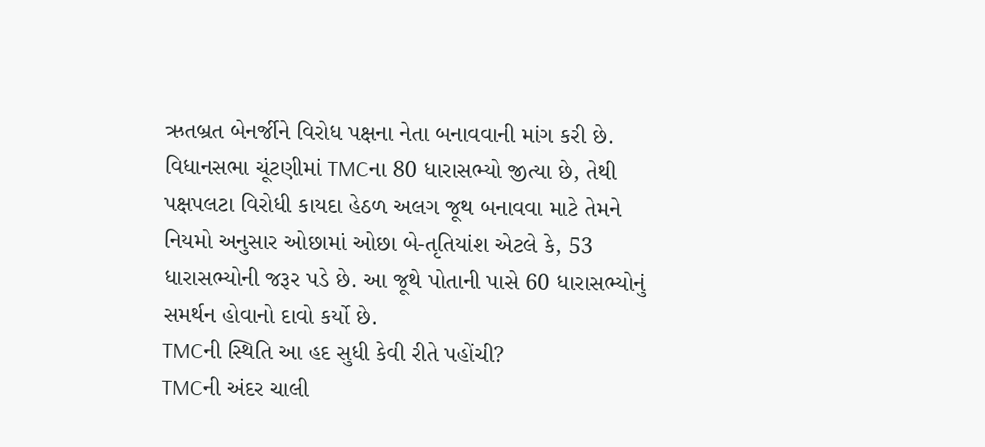ઋતબ્રત બેનર્જીને વિરોધ પક્ષના નેતા બનાવવાની માંગ કરી છે. વિધાનસભા ચૂંટણીમાં TMCના 80 ધારાસભ્યો જીત્યા છે, તેથી પક્ષપલટા વિરોધી કાયદા હેઠળ અલગ જૂથ બનાવવા માટે તેમને નિયમો અનુસાર ઓછામાં ઓછા બે-તૃતિયાંશ એટલે કે, 53 ધારાસભ્યોની જરૂર પડે છે. આ જૂથે પોતાની પાસે 60 ધારાસભ્યોનું સમર્થન હોવાનો દાવો કર્યો છે.
TMCની સ્થિતિ આ હદ સુધી કેવી રીતે પહોંચી?
TMCની અંદર ચાલી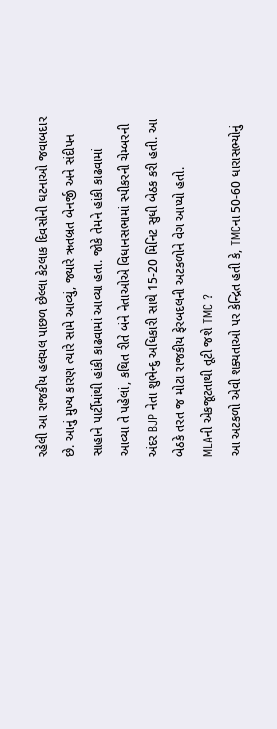રહેલી આ રાજકીય હલચલ પાછળ છેલ્લા કેટલાક દિવસોની ઘટનાઓ જવાબદાર છે. આનું મુખ્ય કારણ ત્યારે સામે આવ્યું, જ્યારે ઋતબ્રત બેનર્જી અને સંદીપન સાહાને પાર્ટીમાંથી હાંકી કાઢવામાં આવ્યા હતા. જોકે તેમને હાંકી કાઢવામાં આવ્યા તે પહેલાં, કથિત રીતે બંને નેતાઓએ વિધાનસભામાં સ્પીકરની ચેમ્બરની અંદર BJP નેતા શુભેન્દુ અધિકારી સાથે 15-20 મિનિટ સુધી બેઠક કરી હતી. આ બેઠકે તરત જ મોટા રાજકીય ફેરબદલની અટકળોને વેગ આપ્યો હતો.
MLAની એકજૂટતાથી તૂટી જશે TMC ?
આ અટકળો એવી શક્યતાઓ પર કેન્દ્રિત હતી કે, TMCના 50-60 ધારાસભ્યોનું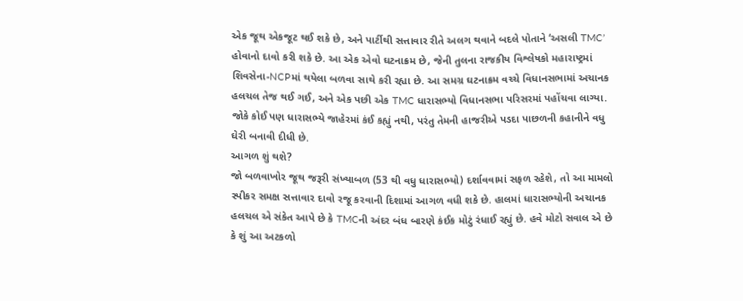એક જૂથ એકજૂટ થઈ શકે છે, અને પાર્ટીથી સત્તાવાર રીતે અલગ થવાને બદલે પોતાને ‘અસલી TMC’ હોવાનો દાવો કરી શકે છે. આ એક એવો ઘટનાક્રમ છે, જેની તુલના રાજકીય વિશ્લેષકો મહારાષ્ટ્રમાં શિવસેના-NCPમાં થયેલા બળવા સાથે કરી રહ્યા છે. આ સમગ્ર ઘટનાક્રમ વચ્ચે વિધાનસભામાં અચાનક હલચલ તેજ થઈ ગઈ, અને એક પછી એક TMC ધારાસભ્યો વિધાનસભા પરિસરમાં પહોંચવા લાગ્યા. જોકે કોઈ પણ ધારાસભ્યે જાહેરમાં કંઈ કહ્યું નથી, પરંતુ તેમની હાજરીએ પડદા પાછળની કહાનીને વધુ ઘેરી બનાવી દીધી છે.
આગળ શું થશે?
જો બળવાખોર જૂથ જરૂરી સંખ્યાબળ (53 થી વધુ ધારાસભ્યો) દર્શાવવામાં સફળ રહેશે, તો આ મામલો સ્પીકર સમક્ષ સત્તાવાર દાવો રજૂ કરવાની દિશામાં આગળ વધી શકે છે. હાલમાં ધારાસભ્યોની અચાનક હલચલ એ સંકેત આપે છે કે TMCની અંદર બંધ બારણે કંઈક મોટું રંધાઈ રહ્યું છે. હવે મોટો સવાલ એ છે કે શું આ અટકળો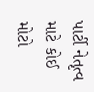પાર્ટી નેતૃત્વ માટે કોઈ મોટો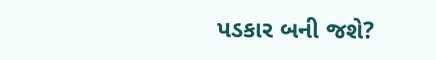પડકાર બની જશે?